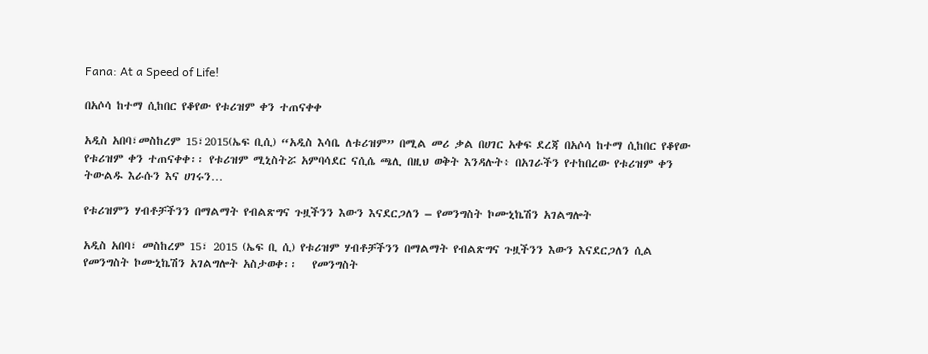Fana: At a Speed of Life!

በአሶሳ ከተማ ሲከበር የቆየው የቱሪዝም ቀን ተጠናቀቀ

አዲስ አበባ፣መስከረም 15፣2015(ኤፍ ቢሲ) “አዲስ እሳቤ ለቱሪዝም” በሚል መሪ ቃል በሀገር አቀፍ ደረጃ በአሶሳ ከተማ ሲከበር የቆየው የቱሪዝም ቀን ተጠናቀቀ፡፡ የቱሪዝም ሚኒስትሯ አምባሳደር ናሲሴ ጫሊ በዚህ ወቅት እንዳሉት፥ በአገራችን የተከበረው የቱሪዝም ቀን ትውልዱ እራሱን እና ሀገሩን…

የቱሪዝምን ሃብቶቻችንን በማልማት የብልጽግና ጉዟችንን እውን እናደርጋለን – የመንግስት ኮሙኒኬሽን አገልግሎት

አዲስ አበባ፣ መስከረም 15፣ 2015 (ኤፍ ቢ ሲ) የቱሪዝም ሃብቶቻችንን በማልማት የብልጽግና ጉዟችንን እውን እናደርጋለን ሲል የመንግስት ኮሙኒኬሽን አገልግሎት አስታወቀ፡፡   የመንግስት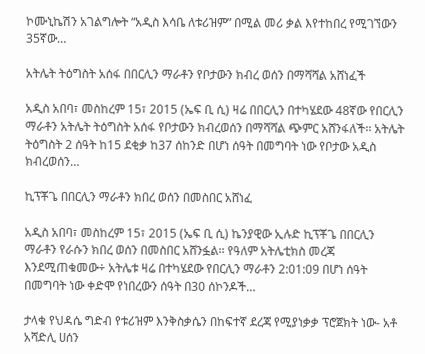ኮሙኒኬሽን አገልግሎት “አዲስ እሳቤ ለቱሪዝም” በሚል መሪ ቃል እየተከበረ የሚገኘውን 35ኛው…

አትሌት ትዕግስት አሰፋ በበርሊን ማራቶን የቦታውን ክብረ ወሰን በማሻሻል አሸነፈች

አዲስ አበባ፣ መስከረም 15፣ 2015 (ኤፍ ቢ ሲ) ዛሬ በበርሊን በተካሄደው 48ኛው የበርሊን ማራቶን አትሌት ትዕግስት አሰፋ የቦታውን ክብረወሰን በማሻሻል ጭምር አሸንፋለች፡፡ አትሌት ትዕግስት 2 ሰዓት ከ15 ደቂቃ ከ37 ሰከንድ በሆነ ሰዓት በመግባት ነው የቦታው አዲስ ክብረወሰን…

ኪፕቾጌ በበርሊን ማራቶን ክበረ ወሰን በመስበር አሸነፈ

አዲስ አበባ፣ መስከረም 15፣ 2015 (ኤፍ ቢ ሲ) ኬንያዊው ኢሉድ ኪፕቾጌ በበርሊን ማራቶን የራሱን ክበረ ወሰን በመስበር አሸንፏል፡፡ የዓለም አትሌቲክስ መረጃ እንደሚጠቁመው÷ አትሌቱ ዛሬ በተካሄደው የበርሊን ማራቶን 2:01:09 በሆነ ሰዓት በመግባት ነው ቀድሞ የነበረውን ሰዓት በ30 ሰኮንዶች…

ታላቁ የህዳሴ ግድብ የቱሪዝም እንቅስቃሴን በከፍተኛ ደረጃ የሚያነቃቃ ፕሮጀክት ነው- አቶ አሻድሊ ሀሰን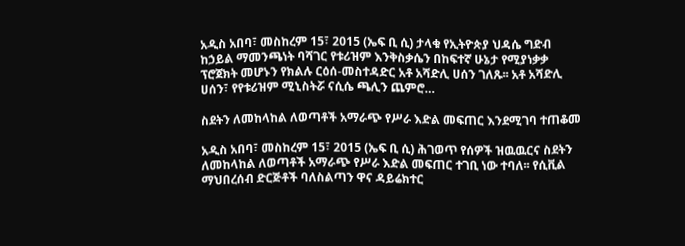አዲስ አበባ፣ መስከረም 15፣ 2015 (ኤፍ ቢ ሲ) ታላቁ የኢትዮጵያ ህዳሴ ግድብ ከኃይል ማመንጫነት ባሻገር የቱሪዝም እንቅስቃሴን በከፍተኛ ሁኔታ የሚያነቃቃ ፕሮጀክት መሆኑን የክልሉ ርዕሰ-መስተዳድር አቶ አሻድሊ ሀሰን ገለጹ፡፡ አቶ አሻድሊ ሀሰን፣ የየቱሪዝም ሚኒስትሯ ናሲሴ ጫሊን ጨምሮ…

ስደትን ለመከላከል ለወጣቶች አማራጭ የሥራ እድል መፍጠር እንደሚገባ ተጠቆመ

አዲስ አበባ፣ መስከረም 15፣ 2015 (ኤፍ ቢ ሲ) ሕገወጥ የሰዎች ዝዉዉርና ስደትን ለመከላከል ለወጣቶች አማራጭ የሥራ እድል መፍጠር ተገቢ ነው ተባለ፡፡ የሲቪል ማህበረሰብ ድርጅቶች ባለስልጣን ዋና ዳይሬክተር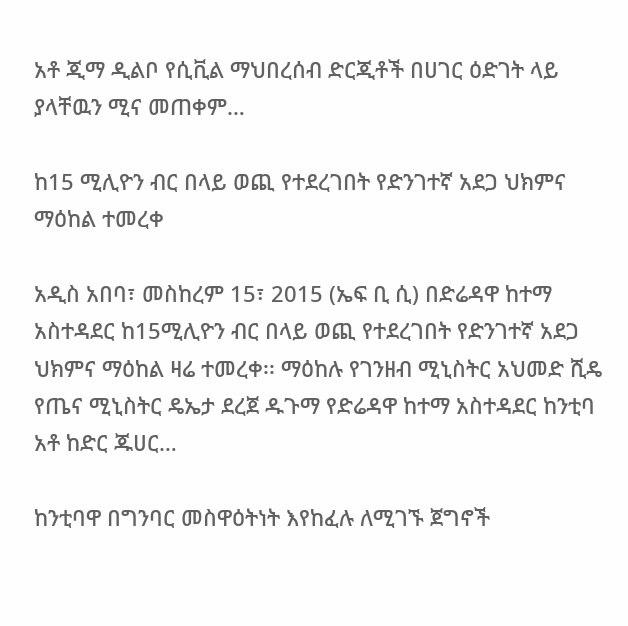አቶ ጂማ ዲልቦ የሲቪል ማህበረሰብ ድርጂቶች በሀገር ዕድገት ላይ ያላቸዉን ሚና መጠቀም…

ከ15 ሚሊዮን ብር በላይ ወጪ የተደረገበት የድንገተኛ አደጋ ህክምና ማዕከል ተመረቀ

አዲስ አበባ፣ መስከረም 15፣ 2015 (ኤፍ ቢ ሲ) በድሬዳዋ ከተማ አስተዳደር ከ15ሚሊዮን ብር በላይ ወጪ የተደረገበት የድንገተኛ አደጋ ህክምና ማዕከል ዛሬ ተመረቀ፡፡ ማዕከሉ የገንዘብ ሚኒስትር አህመድ ሺዴ የጤና ሚኒስትር ዴኤታ ደረጀ ዱጉማ የድሬዳዋ ከተማ አስተዳደር ከንቲባ አቶ ከድር ጁሀር…

ከንቲባዋ በግንባር መስዋዕትነት እየከፈሉ ለሚገኙ ጀግኖች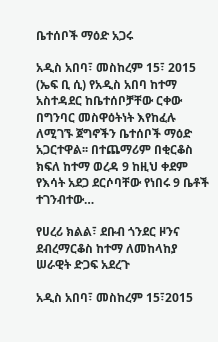ቤተሰቦች ማዕድ አጋሩ

አዲስ አበባ፣ መስከረም 15፣ 2015 (ኤፍ ቢ ሲ) የአዲስ አበባ ከተማ አስተዳደር ከቤተሰቦቻቸው ርቀው በግንባር መስዋዕትነት እየከፈሉ ለሚገኙ ጀግኖችን ቤተሰቦች ማዕድ አጋርተዋል፡፡ በተጨማሪም በቂርቆስ ክፍለ ከተማ ወረዳ 9 ከዚህ ቀደም የእሳት አደጋ ደርሶባቸው የነበሩ 9 ቤቶች ተገንብተው…

የሀረሪ ክልል፣ ደቡብ ጎንደር ዞንና ደብረማርቆስ ከተማ ለመከላከያ ሠራዊት ድጋፍ አደረጉ

አዲስ አበባ፣ መስከረም 15፣2015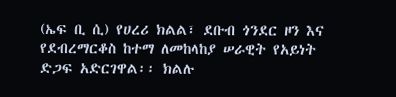(ኤፍ ቢ ሲ) የሀረሪ ክልል፣ ደቡብ ጎንደር ዞን እና የደብረማርቆስ ከተማ ለመከላከያ ሠራዊት የአይነት ድጋፍ አድርገዋል፡፡ ክልሉ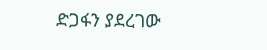ድጋፋን ያደረገው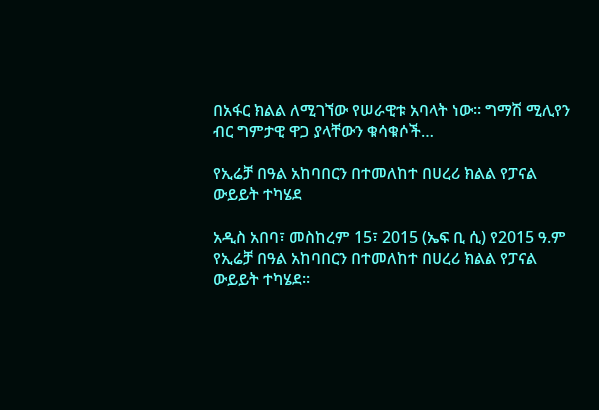በአፋር ክልል ለሚገኘው የሠራዊቱ አባላት ነው። ግማሽ ሚሊየን ብር ግምታዊ ዋጋ ያላቸውን ቁሳቁሶች…

የኢሬቻ በዓል አከባበርን በተመለከተ በሀረሪ ክልል የፓናል ውይይት ተካሄደ

አዲስ አበባ፣ መስከረም 15፣ 2015 (ኤፍ ቢ ሲ) የ2015 ዓ.ም የኢሬቻ በዓል አከባበርን በተመለከተ በሀረሪ ክልል የፓናል ውይይት ተካሄደ።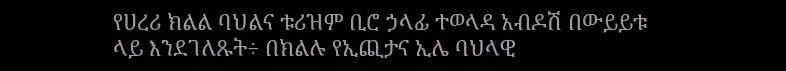የሀረሪ ክልል ባህልና ቱሪዝም ቢሮ ኃላፊ ተወላዳ አብዶሽ በውይይቱ ላይ እንደገለጹት÷ በክልሉ የኢጪታና ኢሌ ባህላዊ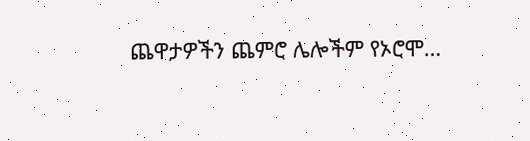ጨዋታዎችን ጨምሮ ሌሎችም የኦሮሞ…